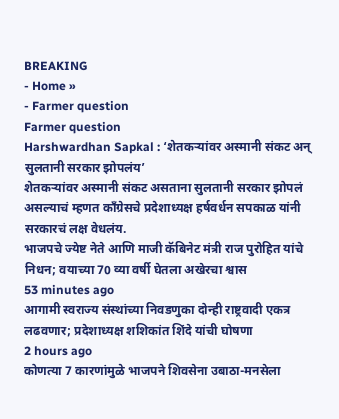BREAKING
- Home »
- Farmer question
Farmer question
Harshwardhan Sapkal : ‘शेतकऱ्यांवर अस्मानी संकट अन् सुलतानी सरकार झोपलंय’
शेतकऱ्यांवर अस्मानी संकट असताना सुलतानी सरकार झोपलं असल्याचं म्हणत काँग्रेसचे प्रदेशाध्यक्ष हर्षवर्धन सपकाळ यांनी सरकारचं लक्ष वेधलंय.
भाजपचे ज्येष्ट नेते आणि माजी कॅबिनेट मंत्री राज पुरोहित यांचे निधन; वयाच्या 70 व्या वर्षी घेतला अखेरचा श्वास
53 minutes ago
आगामी स्वराज्य संस्थांच्या निवडणुका दोन्ही राष्ट्रवादी एकत्र लढवणार; प्रदेशाध्यक्ष शशिकांत शिंदे यांची घोषणा
2 hours ago
कोणत्या 7 कारणांमुळे भाजपने शिवसेना उबाठा-मनसेला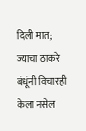दिली मात; ज्याचा ठाकरे बंधूंनी विचारही केला नसेल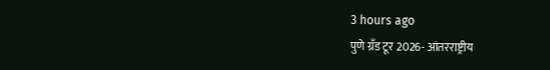3 hours ago
पुणे ग्रँड टूर 2026- आंतरराष्ट्रीय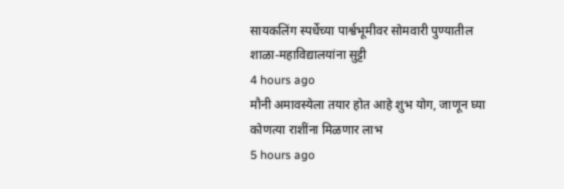सायकलिंग स्पर्धेच्या पार्श्वभूमीवर सोमवारी पुण्यातील शाळा-महाविद्यालयांना सुट्टी
4 hours ago
मौनी अमावस्येला तयार होत आहे शुभ योग, जाणून घ्या कोणत्या राशींना मिळणार लाभ
5 hours ago